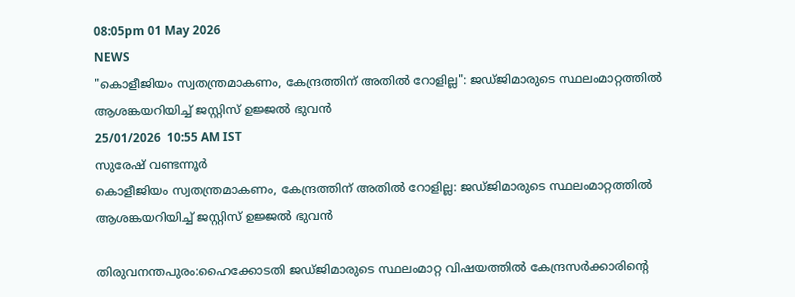08:05pm 01 May 2026
NEWS
"കൊളീജിയം സ്വതന്ത്രമാകണം, കേന്ദ്രത്തിന് അതിൽ റോളില്ല": ജഡ്ജിമാരുടെ സ്ഥലംമാറ്റത്തിൽ ആശങ്കയറിയിച്ച് ജസ്റ്റിസ് ഉജ്ജൽ ഭുവൻ
25/01/2026  10:55 AM IST
സുരേഷ് വണ്ടന്നൂർ
കൊളീജിയം സ്വതന്ത്രമാകണം, കേന്ദ്രത്തിന് അതിൽ റോളില്ല: ജഡ്ജിമാരുടെ സ്ഥലംമാറ്റത്തിൽ ആശങ്കയറിയിച്ച് ജസ്റ്റിസ് ഉജ്ജൽ ഭുവൻ

തിരുവനന്തപുരം:ഹൈക്കോടതി ജഡ്ജിമാരുടെ സ്ഥലംമാറ്റ വിഷയത്തിൽ കേന്ദ്രസർക്കാരിന്റെ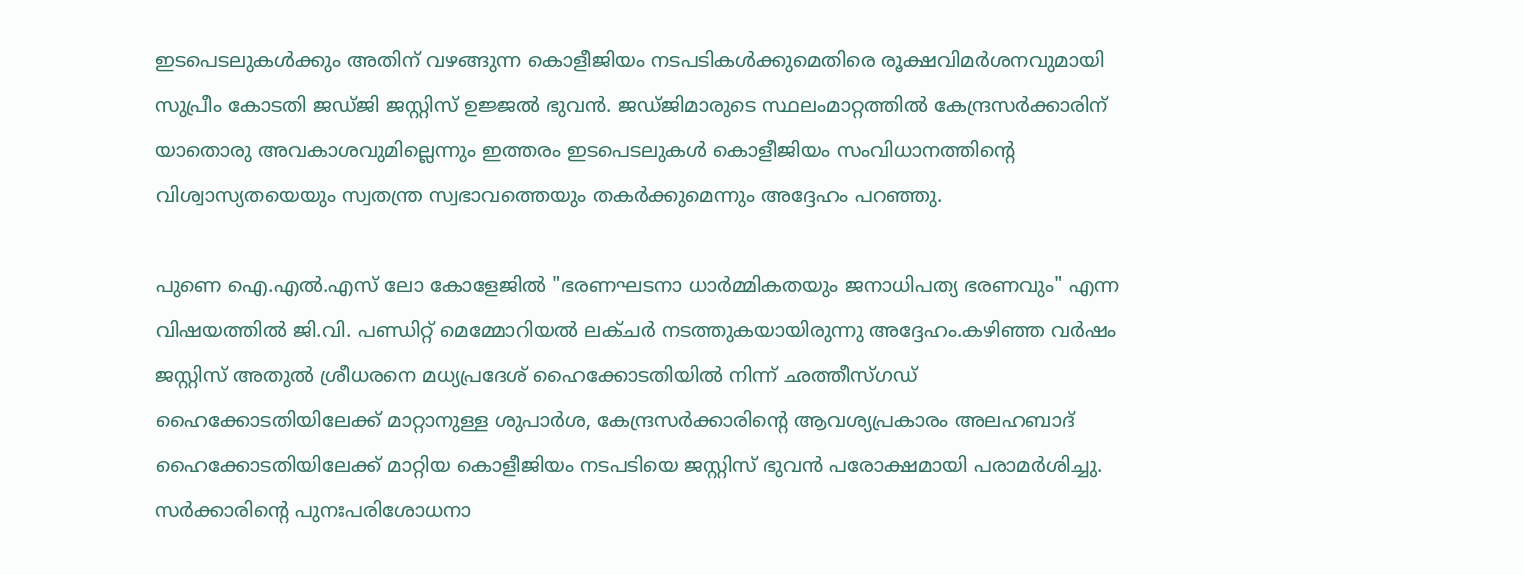ഇടപെടലുകൾക്കും അതിന് വഴങ്ങുന്ന കൊളീജിയം നടപടികൾക്കുമെതിരെ രൂക്ഷവിമർശനവുമായി സുപ്രീം കോടതി ജഡ്ജി ജസ്റ്റിസ് ഉജ്ജൽ ഭുവൻ. ജഡ്ജിമാരുടെ സ്ഥലംമാറ്റത്തിൽ കേന്ദ്രസർക്കാരിന് യാതൊരു അവകാശവുമില്ലെന്നും ഇത്തരം ഇടപെടലുകൾ കൊളീജിയം സംവിധാനത്തിന്റെ വിശ്വാസ്യതയെയും സ്വതന്ത്ര സ്വഭാവത്തെയും തകർക്കുമെന്നും അദ്ദേഹം പറഞ്ഞു.

പുണെ ഐ.എൽ.എസ് ലോ കോളേജിൽ "ഭരണഘടനാ ധാർമ്മികതയും ജനാധിപത്യ ഭരണവും" എന്ന വിഷയത്തിൽ ജി.വി. പണ്ഡിറ്റ് മെമ്മോറിയൽ ലക്ചർ നടത്തുകയായിരുന്നു അദ്ദേഹം.കഴിഞ്ഞ വർഷം ജസ്റ്റിസ് അതുൽ ശ്രീധരനെ മധ്യപ്രദേശ് ഹൈക്കോടതിയിൽ നിന്ന് ഛത്തീസ്ഗഡ് ഹൈക്കോടതിയിലേക്ക് മാറ്റാനുള്ള ശുപാർശ, കേന്ദ്രസർക്കാരിന്റെ ആവശ്യപ്രകാരം അലഹബാദ് ഹൈക്കോടതിയിലേക്ക് മാറ്റിയ കൊളീജിയം നടപടിയെ ജസ്റ്റിസ് ഭുവൻ പരോക്ഷമായി പരാമർശിച്ചു. സർക്കാരിന്റെ പുനഃപരിശോധനാ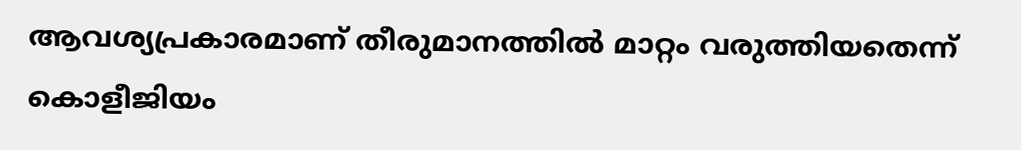ആവശ്യപ്രകാരമാണ് തീരുമാനത്തിൽ മാറ്റം വരുത്തിയതെന്ന് കൊളീജിയം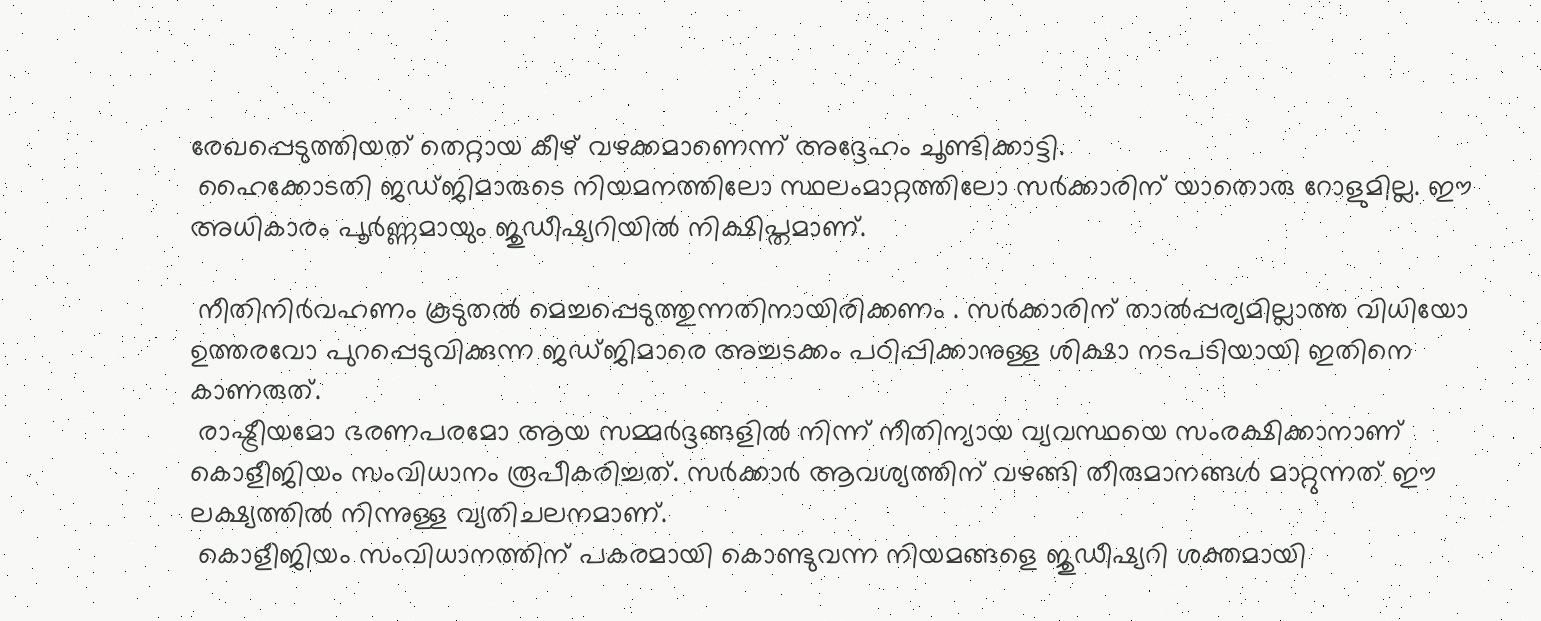രേഖപ്പെടുത്തിയത് തെറ്റായ കീഴ് വഴക്കമാണെന്ന് അദ്ദേഹം ചൂണ്ടിക്കാട്ടി.
 ഹൈക്കോടതി ജഡ്ജിമാരുടെ നിയമനത്തിലോ സ്ഥലംമാറ്റത്തിലോ സർക്കാരിന് യാതൊരു റോളുമില്ല. ഈ അധികാരം പൂർണ്ണമായും ജുഡീഷ്യറിയിൽ നിക്ഷിപ്തമാണ്.

 നീതിനിർവഹണം കൂടുതൽ മെച്ചപ്പെടുത്തുന്നതിനായിരിക്കണം . സർക്കാരിന് താൽപ്പര്യമില്ലാത്ത വിധിയോ ഉത്തരവോ പുറപ്പെടുവിക്കുന്ന ജഡ്ജിമാരെ അച്ചടക്കം പഠിപ്പിക്കാനുള്ള ശിക്ഷാ നടപടിയായി ഇതിനെ കാണരുത്.
 രാഷ്ട്രീയമോ ഭരണപരമോ ആയ സമ്മർദ്ദങ്ങളിൽ നിന്ന് നീതിന്യായ വ്യവസ്ഥയെ സംരക്ഷിക്കാനാണ് കൊളീജിയം സംവിധാനം രൂപീകരിച്ചത്. സർക്കാർ ആവശ്യത്തിന് വഴങ്ങി തീരുമാനങ്ങൾ മാറ്റുന്നത് ഈ ലക്ഷ്യത്തിൽ നിന്നുള്ള വ്യതിചലനമാണ്.
 കൊളീജിയം സംവിധാനത്തിന് പകരമായി കൊണ്ടുവന്ന നിയമങ്ങളെ ജുഡീഷ്യറി ശക്തമായി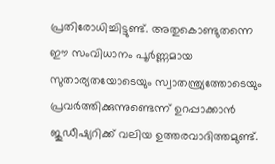പ്രതിരോധിച്ചിട്ടുണ്ട്. അതുകൊണ്ടുതന്നെ ഈ സംവിധാനം പൂർണ്ണമായ സുതാര്യതയോടെയും സ്വാതന്ത്ര്യത്തോടെയും പ്രവർത്തിക്കുന്നുണ്ടെന്ന് ഉറപ്പാക്കാൻ ജുഡീഷ്യറിക്ക് വലിയ ഉത്തരവാദിത്തമുണ്ട്.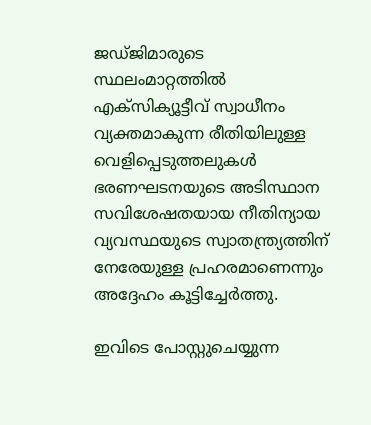ജഡ്ജിമാരുടെ സ്ഥലംമാറ്റത്തിൽ എക്സിക്യൂട്ടീവ് സ്വാധീനം വ്യക്തമാകുന്ന രീതിയിലുള്ള വെളിപ്പെടുത്തലുകൾ ഭരണഘടനയുടെ അടിസ്ഥാന സവിശേഷതയായ നീതിന്യായ വ്യവസ്ഥയുടെ സ്വാതന്ത്ര്യത്തിന് നേരേയുള്ള പ്രഹരമാണെന്നും അദ്ദേഹം കൂട്ടിച്ചേർത്തു.

ഇവിടെ പോസ്റ്റുചെയ്യുന്ന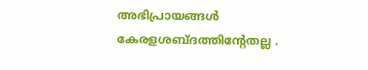അഭിപ്രായങ്ങള്‍ കേരളശബ്‌ദത്തിന്റേതല്ല .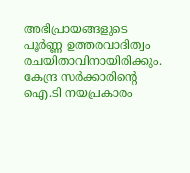അഭിപ്രായങ്ങളുടെ പൂര്‍ണ്ണ ഉത്തരവാദിത്വം രചയിതാവിനായിരിക്കും. കേന്ദ്ര സർക്കാരിന്റെ ഐ.ടി നയപ്രകാരം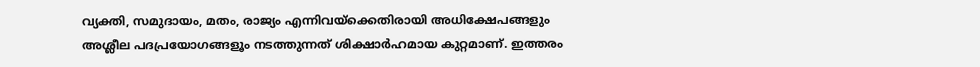വ്യക്തി, സമുദായം, മതം, രാജ്യം എന്നിവയ്ക്കെതിരായി അധിക്ഷേപങ്ങളും അശ്ലീല പദപ്രയോഗങ്ങളൂം നടത്തുന്നത് ശിക്ഷാര്‍ഹമായ കുറ്റമാണ്. ഇത്തരം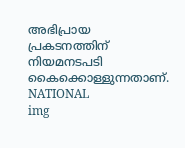അഭിപ്രായ പ്രകടനത്തിന് നിയമനടപടി കൈക്കൊള്ളുന്നതാണ്.
NATIONAL
img